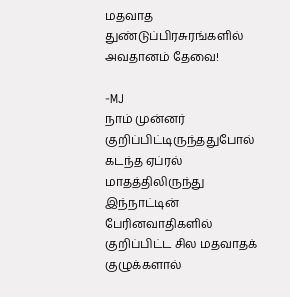மதவாத துண்டுப்பிரசுரங்களில் அவதானம் தேவை!

-MJ
நாம் முன்னர் குறிப்பிட்டிருந்ததுபோல் கடந்த ஏப்ரல் மாதத்திலிருந்து இந்நாட்டின் பேரினவாதிகளில் குறிப்பிட்ட சில மதவாதக் குழுக்களால்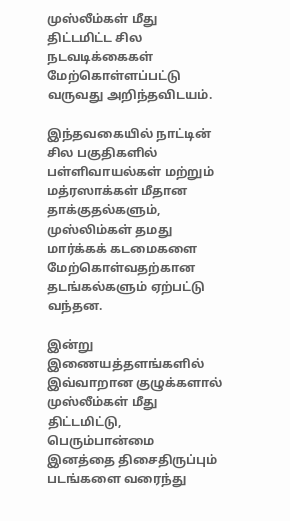முஸ்லீம்கள் மீது திட்டமிட்ட சில நடவடிக்கைகள் மேற்கொள்ளப்பட்டு வருவது அறிந்தவிடயம்.

இந்தவகையில் நாட்டின் சில பகுதிகளில் பள்ளிவாயல்கள் மற்றும் மத்ரஸாக்கள் மீதான தாக்குதல்களும், முஸ்லிம்கள் தமது மார்க்கக் கடமைகளை மேற்கொள்வதற்கான தடங்கல்களும் ஏற்பட்டு வந்தன.

இன்று இணையத்தளங்களில் இவ்வாறான குழுக்களால் முஸ்லீம்கள் மீது திட்டமிட்டு, பெரும்பான்மை இனத்தை திசைதிருப்பும் படங்களை வரைந்து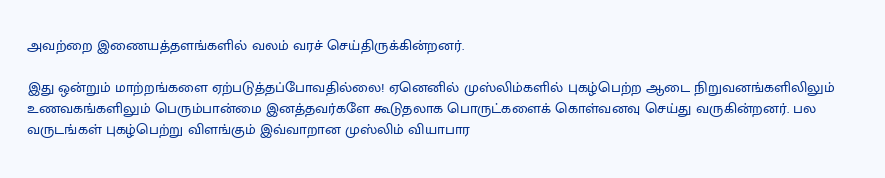அவற்றை இணையத்தளங்களில் வலம் வரச் செய்திருக்கின்றனர்.

இது ஒன்றும் மாற்றங்களை ஏற்படுத்தப்போவதில்லை! ஏனெனில் முஸ்லிம்களில் புகழ்பெற்ற ஆடை நிறுவனங்களிலிலும் உணவகங்களிலும் பெரும்பான்மை இனத்தவர்களே கூடுதலாக பொருட்களைக் கொள்வனவு செய்து வருகின்றனர். பல வருடங்கள் புகழ்பெற்று விளங்கும் இவ்வாறான முஸ்லிம் வியாபார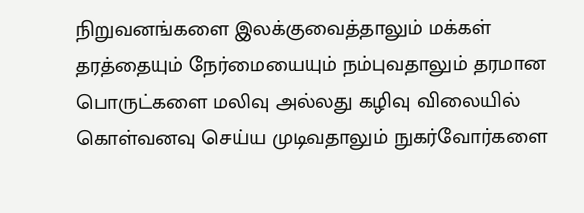நிறுவனங்களை இலக்குவைத்தாலும் மக்கள் தரத்தையும் நேர்மையையும் நம்புவதாலும் தரமான பொருட்களை மலிவு அல்லது கழிவு விலையில் கொள்வனவு செய்ய முடிவதாலும் நுகர்வோர்களை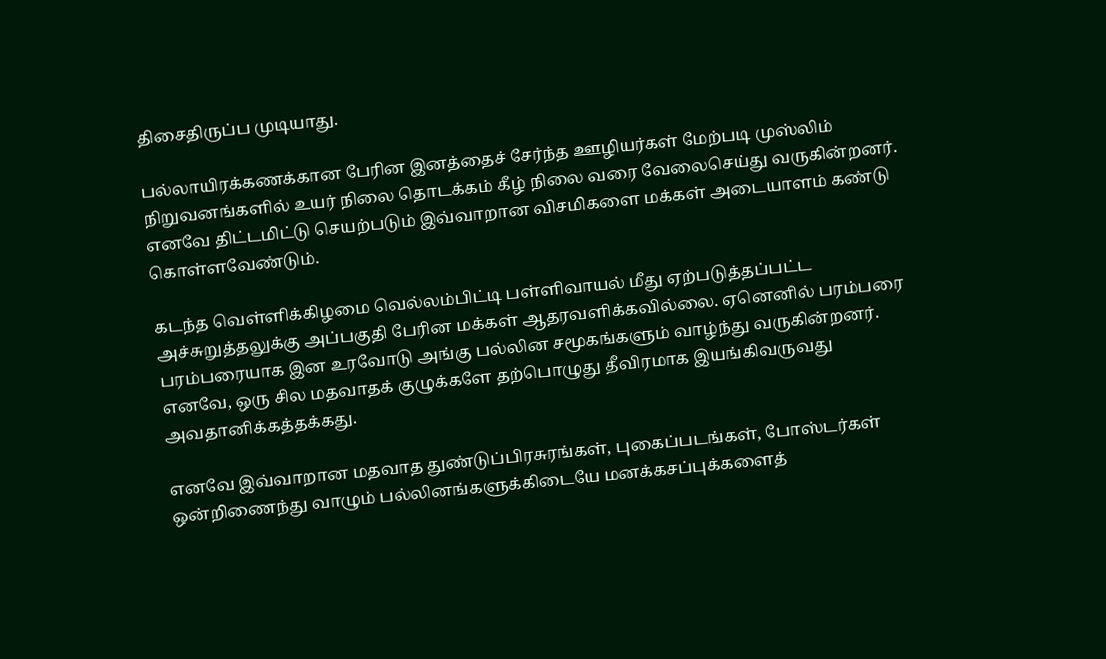திசைதிருப்ப முடியாது.

பல்லாயிரக்கணக்கான பேரின இனத்தைச் சேர்ந்த ஊழியர்கள் மேற்படி முஸ்லிம் நிறுவனங்களில் உயர் நிலை தொடக்கம் கீழ் நிலை வரை வேலைசெய்து வருகின்றனர். எனவே திட்டமிட்டு செயற்படும் இவ்வாறான விசமிகளை மக்கள் அடையாளம் கண்டு கொள்ளவேண்டும்.

கடந்த வெள்ளிக்கிழமை வெல்லம்பிட்டி பள்ளிவாயல் மீது ஏற்படுத்தப்பட்ட அச்சுறுத்தலுக்கு அப்பகுதி பேரின மக்கள் ஆதரவளிக்கவில்லை. ஏனெனில் பரம்பரை பரம்பரையாக இன உரவோடு அங்கு பல்லின சமூகங்களும் வாழ்ந்து வருகின்றனர். எனவே, ஒரு சில மதவாதக் குழுக்களே தற்பொழுது தீவிரமாக இயங்கிவருவது அவதானிக்கத்தக்கது.

எனவே இவ்வாறான மதவாத துண்டுப்பிரசுரங்கள், புகைப்படங்கள், போஸ்டர்கள் ஒன்றிணைந்து வாழும் பல்லினங்களுக்கிடையே மனக்கசப்புக்களைத்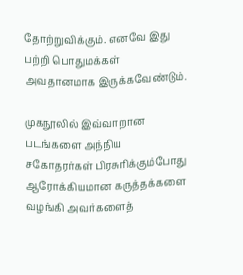தோற்றுவிக்கும். எனவே இது பற்றி பொதுமக்கள் அவதானமாக இருக்கவேண்டும்.

முகநூலில் இவ்வாறான படங்களை அந்நிய சகோதரர்கள் பிரசுரிக்கும்போது ஆரோக்கியமான கருத்தக்களை வழங்கி அவர்களைத்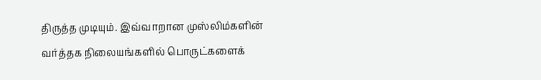திருத்த முடியும். இவ்வாறான முஸ்லிம்களின் வர்த்தக நிலையங்களில் பொருட்களைக்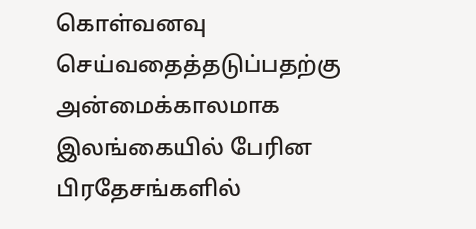கொள்வனவு செய்வதைத்தடுப்பதற்கு அன்மைக்காலமாக இலங்கையில் பேரின பிரதேசங்களில்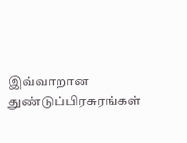இவ்வாறான துண்டுப்பிரசுரங்கள்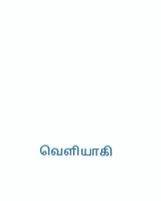வெளியாகி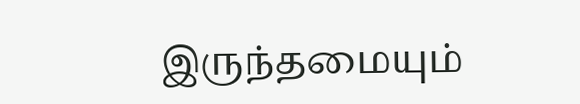இருந்தமையும்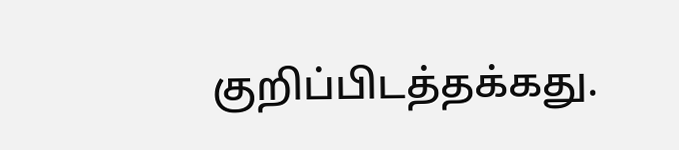குறிப்பிடத்தக்கது.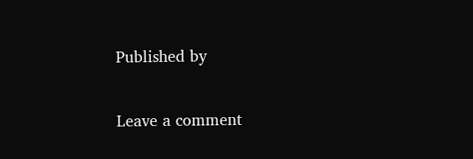Published by

Leave a comment